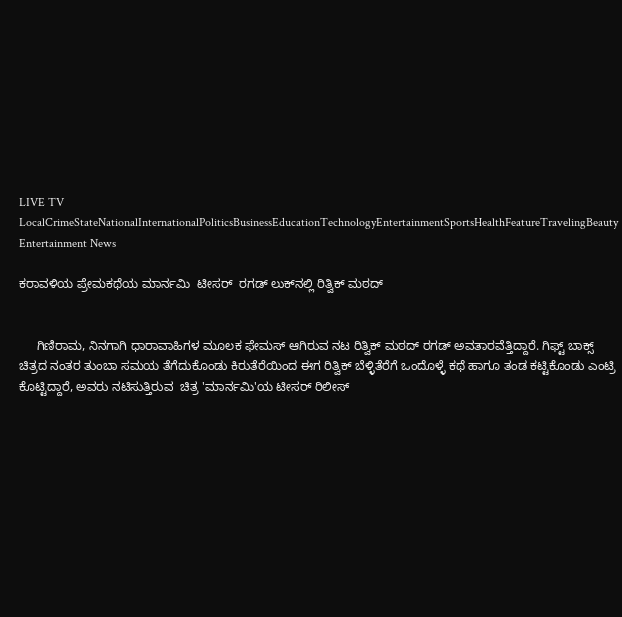LIVE TV LocalCrimeStateNationalInternationalPoliticsBusinessEducationTechnologyEntertainmentSportsHealthFeatureTravelingBeauty
Entertainment News

ಕರಾವಳಿಯ ಪ್ರೇಮಕಥೆಯ ಮಾರ್ನಮಿ  ಟೀಸರ್  ರಗಡ್‌ ಲುಕ್‌ನಲ್ಲಿ ರಿತ್ವಿಕ್ ಮಠದ್


     ಗಿಣಿರಾಮ, ನಿನಗಾಗಿ ಧಾರಾವಾಹಿಗಳ ಮೂಲಕ ಫೇಮಸ್ ಆಗಿರುವ ನಟ ರಿತ್ವಿಕ್ ಮಠದ್ ರಗಡ್‌ ಅವತಾರವೆತ್ತಿದ್ದಾರೆ. ಗಿಫ್ಟ್ ಬಾಕ್ಸ್ ಚಿತ್ರದ ನಂತರ ತುಂಬಾ ಸಮಯ ತೆಗೆದುಕೊಂಡು ಕಿರುತೆರೆಯಿಂದ ಈಗ ರಿತ್ವಿಕ್‌ ಬೆಳ್ಳಿತೆರೆಗೆ ಒಂದೊಳ್ಳೆ ಕಥೆ ಹಾಗೂ ತಂಡ ಕಟ್ಟಿಕೊಂಡು ಎಂಟ್ರಿ ಕೊಟ್ಟಿದ್ದಾರೆ, ಅವರು ನಟಿಸುತ್ತಿರುವ  ಚಿತ್ರ 'ಮಾರ್ನಮಿ'ಯ ಟೀಸರ್‌ ರಿಲೀಸ್‌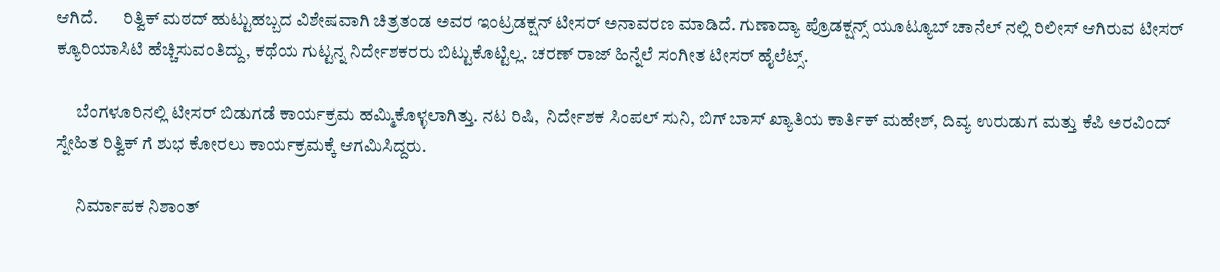ಆಗಿದೆ.       ರಿತ್ವಿಕ್ ಮಠದ್ ಹುಟ್ಟುಹಬ್ಬದ ವಿಶೇಷವಾಗಿ ಚಿತ್ರತಂಡ ಅವರ ಇಂಟ್ರಡಕ್ಷನ್‌ ಟೀಸರ್‌ ಅನಾವರಣ ಮಾಡಿದೆ. ಗುಣಾದ್ಯಾ ಪ್ರೊಡಕ್ಷನ್ಸ್ ಯೂಟ್ಯೂಬ್‌ ಚಾನೆಲ್ ನಲ್ಲಿ ರಿಲೀಸ್‌ ಆಗಿರುವ ಟೀಸರ್‌ ಕ್ಯೂರಿಯಾಸಿಟಿ ಹೆಚ್ಚಿಸುವಂತಿದ್ದು, ಕಥೆಯ ಗುಟ್ಟನ್ನ ನಿರ್ದೇಶಕರರು ಬಿಟ್ಟುಕೊಟ್ಟಿಲ್ಲ. ಚರಣ್‌ ರಾಜ್‌ ಹಿನ್ನೆಲೆ ಸಂಗೀತ ಟೀಸರ್‌ ಹೈಲೆಟ್ಸ್.

      ಬೆಂಗಳೂರಿನಲ್ಲಿ ಟೀಸರ್‌ ಬಿಡುಗಡೆ ಕಾರ್ಯಕ್ರಮ ಹಮ್ಮಿಕೊಳ್ಳಲಾಗಿತ್ತು. ನಟ ರಿಷಿ,  ನಿರ್ದೇಶಕ ಸಿಂಪಲ್‌ ಸುನಿ, ಬಿಗ್‌ ಬಾಸ್‌ ಖ್ಯಾತಿಯ ಕಾರ್ತಿಕ್‌ ಮಹೇಶ್‌, ದಿವ್ಯ ಉರುಡುಗ ಮತ್ತು ಕೆಪಿ ಅರವಿಂದ್ ಸ್ನೇಹಿತ ರಿತ್ವಿಕ್ ಗೆ ಶುಭ ಕೋರಲು ಕಾರ್ಯಕ್ರಮಕ್ಕೆ ಆಗಮಿಸಿದ್ದರು.

      ನಿರ್ಮಾಪಕ ನಿಶಾಂತ್‌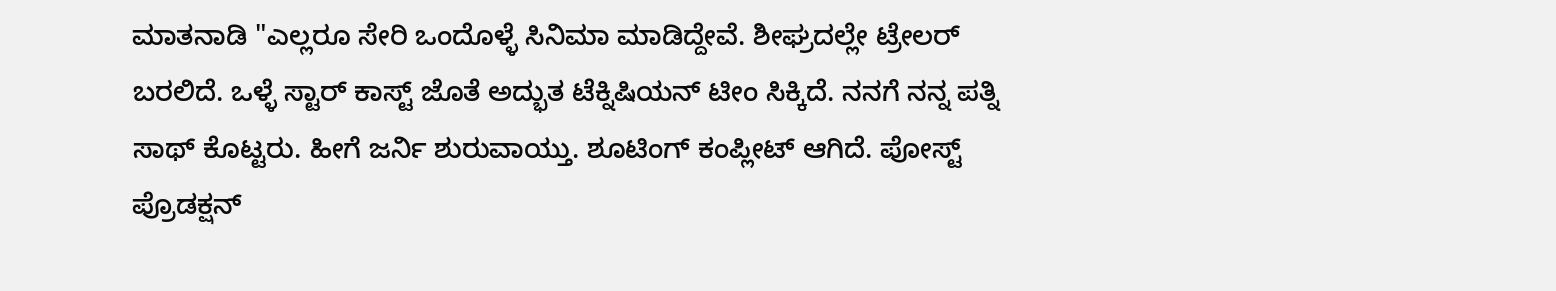ಮಾತನಾಡಿ "ಎಲ್ಲರೂ ಸೇರಿ ಒಂದೊಳ್ಳೆ ಸಿನಿಮಾ ಮಾಡಿದ್ದೇವೆ. ಶೀಘ್ರದಲ್ಲೇ ಟ್ರೇಲರ್‌ ಬರಲಿದೆ. ಒಳ್ಳೆ ಸ್ಟಾರ್‌ ಕಾಸ್ಟ್‌ ಜೊತೆ‌ ಅದ್ಭುತ ಟೆಕ್ನಿಷಿಯನ್ ಟೀಂ ಸಿಕ್ಕಿದೆ. ನನಗೆ ನನ್ನ ಪತ್ನಿ ಸಾಥ್‌ ಕೊಟ್ಟರು. ಹೀಗೆ ಜರ್ನಿ ಶುರುವಾಯ್ತು. ಶೂಟಿಂಗ್‌ ಕಂಪ್ಲೀಟ್‌ ಆಗಿದೆ. ಪೋಸ್ಟ್‌ ಪ್ರೊಡಕ್ಷನ್‌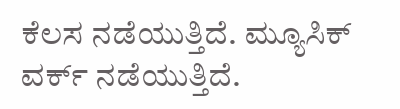ಕೆಲಸ ನಡೆಯುತ್ತಿದೆ. ಮ್ಯೂಸಿಕ್‌ ವರ್ಕ್‌ ನಡೆಯುತ್ತಿದೆ.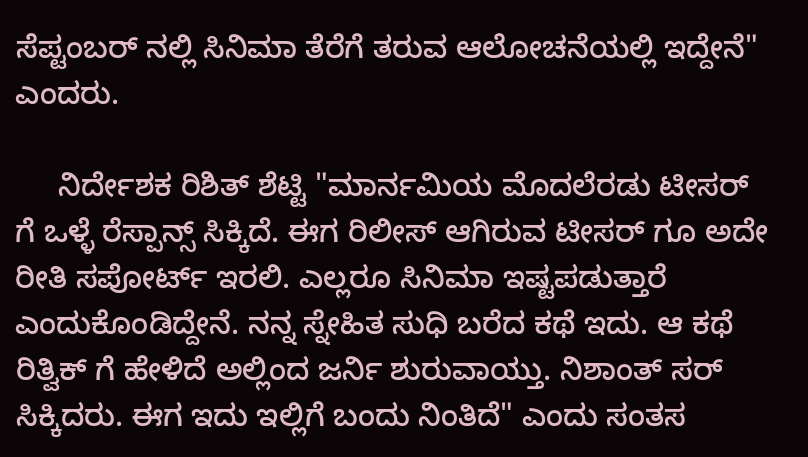ಸೆಪ್ಟಂಬರ್‌ ನಲ್ಲಿ ಸಿನಿಮಾ ತೆರೆಗೆ ತರುವ ಆಲೋಚನೆಯಲ್ಲಿ ಇದ್ದೇನೆ" ಎಂದರು.

     ನಿರ್ದೇಶಕ ರಿಶಿತ್ ಶೆಟ್ಟಿ "ಮಾರ್ನಮಿಯ ಮೊದಲೆರಡು ಟೀಸರ್‌ ಗೆ ಒಳ್ಳೆ ರೆಸ್ಪಾನ್ಸ್‌ ಸಿಕ್ಕಿದೆ. ಈಗ ರಿಲೀಸ್‌ ಆಗಿರುವ ಟೀಸರ್‌ ಗೂ ಅದೇ ರೀತಿ ಸಪೋರ್ಟ್‌ ಇರಲಿ. ಎಲ್ಲರೂ ಸಿನಿಮಾ ಇಷ್ಟಪಡುತ್ತಾರೆ ಎಂದುಕೊಂಡಿದ್ದೇನೆ. ನನ್ನ ಸ್ನೇಹಿತ ಸುಧಿ ಬರೆದ ಕಥೆ ಇದು. ಆ ಕಥೆ ರಿತ್ವಿಕ್ ಗೆ ಹೇಳಿದೆ ಅಲ್ಲಿಂದ ಜರ್ನಿ ಶುರುವಾಯ್ತು. ನಿಶಾಂತ್‌ ಸರ್‌ ಸಿಕ್ಕಿದರು. ಈಗ ಇದು ಇಲ್ಲಿಗೆ ಬಂದು ನಿಂತಿದೆ" ಎಂದು ಸಂತಸ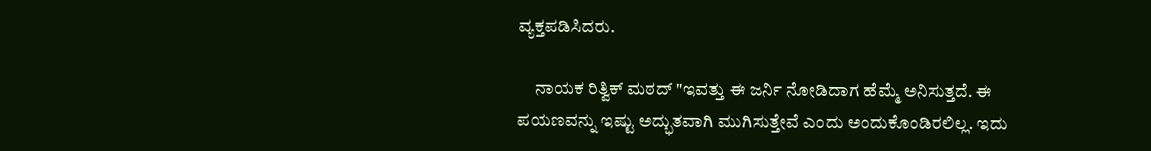ವ್ಯಕ್ತಪಡಿಸಿದರು.

     ನಾಯಕ ರಿತ್ವಿಕ್ ಮಠದ್ "ಇವತ್ತು ಈ ಜರ್ನಿ ನೋಡಿದಾಗ ಹೆಮ್ಮೆ ಅನಿಸುತ್ತದೆ. ಈ ಪಯಣವನ್ನು ಇಷ್ಟು ಅದ್ಭುತವಾಗಿ ಮುಗಿಸುತ್ತೇವೆ ಎಂದು ಅಂದುಕೊಂಡಿರಲಿಲ್ಲ. ಇದು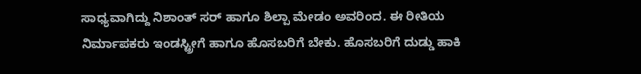ಸಾಧ್ಯವಾಗಿದ್ದು ನಿಶಾಂತ್‌ ಸರ್‌ ಹಾಗೂ ಶಿಲ್ಪಾ ಮೇಡಂ ಅವರಿಂದ. ಈ ರೀತಿಯ ನಿರ್ಮಾಪಕರು ಇಂಡಸ್ಟ್ರೀಗೆ ಹಾಗೂ ಹೊಸಬರಿಗೆ ಬೇಕು. ಹೊಸಬರಿಗೆ ದುಡ್ಡು ಹಾಕಿ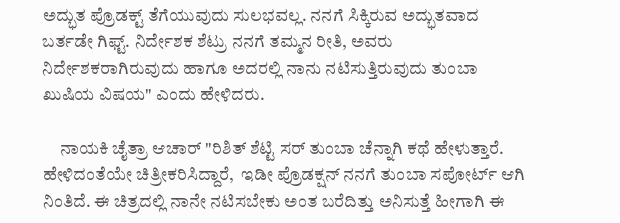ಅದ್ಭುತ ಪ್ರೊಡಕ್ಟ್‌ ತೆಗೆಯುವುದು ಸುಲಭವಲ್ಲ. ನನಗೆ ಸಿಕ್ಕಿರುವ ಅದ್ಭುತವಾದ ಬರ್ತಡೇ ಗಿಫ್ಟ್. ನಿರ್ದೇಶಕ ಶೆಟ್ರು ನನಗೆ ತಮ್ಮನ ರೀತಿ, ಅವರು ನಿರ್ದೇಶಕರಾಗಿರುವುದು ಹಾಗೂ ಅದರಲ್ಲಿ ನಾನು ನಟಿಸುತ್ತಿರುವುದು ತುಂಬಾ ಖುಷಿಯ ವಿಷಯ" ಎಂದು ಹೇಳಿದರು.

     ನಾಯಕಿ ಚೈತ್ರಾ ಆಚಾರ್ "ರಿಶಿತ್ ಶೆಟ್ಟಿ ಸರ್‌ ತುಂಬಾ ಚೆನ್ನಾಗಿ ಕಥೆ ಹೇಳುತ್ತಾರೆ. ಹೇಳಿದಂತೆಯೇ ಚಿತ್ರೀಕರಿಸಿದ್ದಾರೆ,  ಇಡೀ ಪ್ರೊಡಕ್ಷನ್‌ ನನಗೆ ತುಂಬಾ ಸಪೋರ್ಟ್‌ ಆಗಿ ನಿಂತಿದೆ. ಈ ಚಿತ್ರದಲ್ಲಿ ನಾನೇ ನಟಿಸಬೇಕು ಅಂತ ಬರೆದಿತ್ತು ಅನಿಸುತ್ತೆ ಹೀಗಾಗಿ ಈ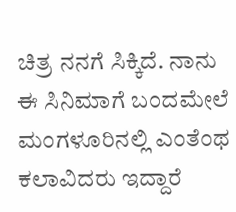ಚಿತ್ರ ನನಗೆ ಸಿಕ್ಕಿದೆ. ನಾನು ಈ ಸಿನಿಮಾಗೆ ಬಂದಮೇಲೆ ಮಂಗಳೂರಿನಲ್ಲಿ ಎಂತೆಂಥ ಕಲಾವಿದರು ಇದ್ದಾರೆ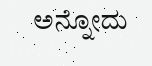ಅನ್ನೋದು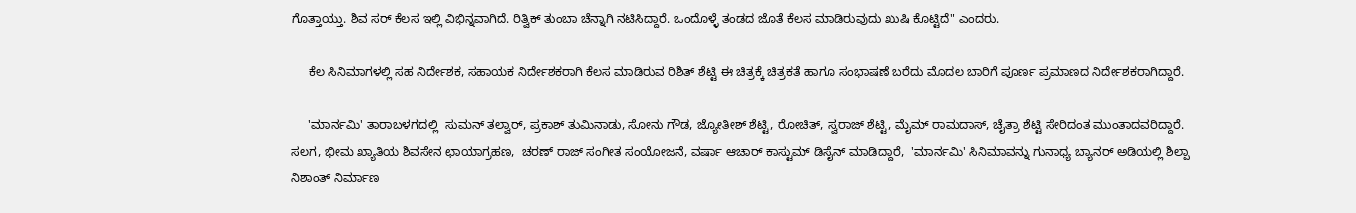ಗೊತ್ತಾಯ್ತು. ಶಿವ ಸರ್‌ ಕೆಲಸ ಇಲ್ಲಿ ವಿಭಿನ್ನವಾಗಿದೆ. ರಿತ್ವಿಕ್ ತುಂಬಾ ಚೆನ್ನಾಗಿ ನಟಿಸಿದ್ದಾರೆ. ಒಂದೊಳ್ಳೆ ತಂಡದ ಜೊತೆ ಕೆಲಸ ಮಾಡಿರುವುದು ಖುಷಿ ಕೊಟ್ಟಿದೆ" ಎಂದರು.

     ಕೆಲ ಸಿನಿಮಾಗಳಲ್ಲಿ ಸಹ ನಿರ್ದೇಶಕ, ಸಹಾಯಕ ನಿರ್ದೇಶಕರಾಗಿ ಕೆಲಸ ಮಾಡಿರುವ ರಿಶಿತ್ ಶೆಟ್ಟಿ ಈ ಚಿತ್ರಕ್ಕೆ ಚಿತ್ರಕತೆ ಹಾಗೂ ಸಂಭಾಷಣೆ ಬರೆದು ಮೊದಲ ಬಾರಿಗೆ ಪೂರ್ಣ ಪ್ರಮಾಣದ ನಿರ್ದೇಶಕರಾಗಿದ್ದಾರೆ.

     'ಮಾರ್ನಮಿ' ತಾರಾಬಳಗದಲ್ಲಿ  ಸುಮನ್ ತಲ್ವಾರ್, ಪ್ರಕಾಶ್ ತುಮಿನಾಡು, ಸೋನು ಗೌಡ, ಜ್ಯೋತೀಶ್ ಶೆಟ್ಟಿ, ರೋಚಿತ್, ಸ್ವರಾಜ್ ಶೆಟ್ಟಿ, ಮೈಮ್ ರಾಮದಾಸ್, ಚೈತ್ರಾ ಶೆಟ್ಟಿ ಸೇರಿದಂತ ಮುಂತಾದವರಿದ್ದಾರೆ. ಸಲಗ, ಭೀಮ ಖ್ಯಾತಿಯ ಶಿವಸೇನ ಛಾಯಾಗ್ರಹಣ,  ಚರಣ್ ರಾಜ್ ಸಂಗೀತ ಸಂಯೋಜನೆ, ವರ್ಷಾ ಆಚಾರ್ ಕಾಸ್ಟುಮ್ ಡಿಸೈನ್ ಮಾಡಿದ್ದಾರೆ,  'ಮಾರ್ನಮಿ' ಸಿನಿಮಾವನ್ನು ಗುನಾಧ್ಯ ಬ್ಯಾನರ್ ಅಡಿಯಲ್ಲಿ ಶಿಲ್ಪಾ ನಿಶಾಂತ್ ನಿರ್ಮಾಣ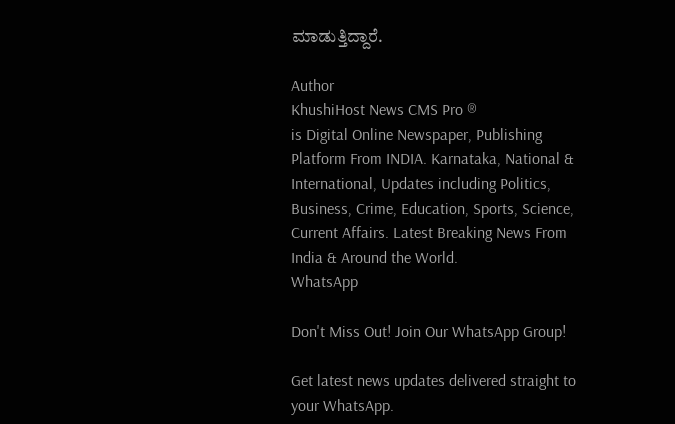ಮಾಡುತ್ತಿದ್ದಾರೆ.

Author
KhushiHost News CMS Pro ®
is Digital Online Newspaper, Publishing Platform From INDIA. Karnataka, National & International, Updates including Politics, Business, Crime, Education, Sports, Science, Current Affairs. Latest Breaking News From India & Around the World.
WhatsApp

Don't Miss Out! Join Our WhatsApp Group!

Get latest news updates delivered straight to your WhatsApp.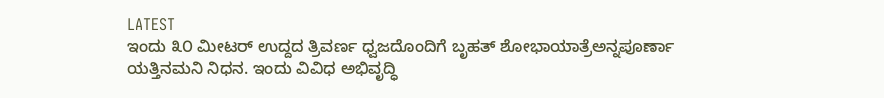LATEST
ಇಂದು ೩೦ ಮೀಟರ್ ಉದ್ದದ ತ್ರಿವರ್ಣ ಧ್ವಜದೊಂದಿಗೆ ಬೃಹತ್ ಶೋಭಾಯಾತ್ರೆಅನ್ನಪೂರ್ಣಾ ಯತ್ತಿನಮನಿ ನಿಧನ. ಇಂದು ವಿವಿಧ ಅಭಿವೃದ್ಧಿ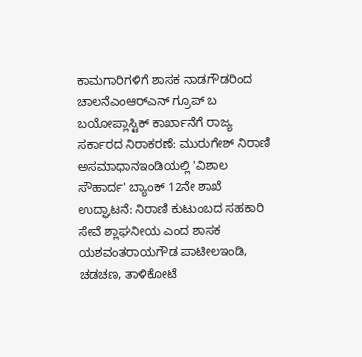ಕಾಮಗಾರಿಗಳಿಗೆ ಶಾಸಕ ನಾಡಗೌಡರಿಂದ ಚಾಲನೆಎಂಆರ್‌ಎನ್‌ ಗ್ರೂಪ್ ಬ ಬಯೋಪ್ಲಾಸ್ಟಿಕ್ ಕಾರ್ಖಾನೆಗೆ ರಾಜ್ಯ ಸರ್ಕಾರದ ನಿರಾಕರಣೆ: ಮುರುಗೇಶ್ ನಿರಾಣಿ ಅಸಮಾಧಾನಇಂಡಿಯಲ್ಲಿ 'ವಿಶಾಲ ಸೌಹಾರ್ದ' ಬ್ಯಾಂಕ್‌ 12ನೇ ಶಾಖೆ ಉದ್ಘಾಟನೆ: ನಿರಾಣಿ ಕುಟುಂಬದ ಸಹಕಾರಿ ಸೇವೆ ಶ್ಲಾಘನೀಯ ಎಂದ ಶಾಸಕ ಯಶವಂತರಾಯಗೌಡ ಪಾಟೀಲಇಂಡಿ, ಚಡಚಣ, ತಾಳಿಕೋಟೆ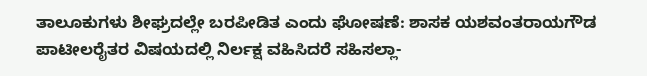ತಾಲೂಕುಗಳು ಶೀಘ್ರದಲ್ಲೇ ಬರಪೀಡಿತ ಎಂದು ಘೋಷಣೆ: ಶಾಸಕ ಯಶವಂತರಾಯಗೌಡ ಪಾಟೀಲರೈತರ ವಿಷಯದಲ್ಲಿ ನಿರ್ಲಕ್ಷ ವಹಿಸಿದರೆ ಸಹಿಸಲ್ಲಾ-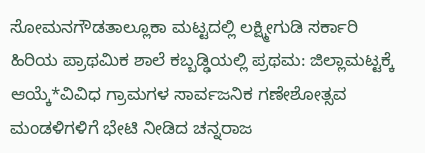ಸೋಮನಗೌಡತಾಲ್ಲೂಕಾ ಮಟ್ಟದಲ್ಲಿ ಲಕ್ಷ್ಮೀಗುಡಿ ಸರ್ಕಾರಿ ಹಿರಿಯ ಪ್ರಾಥಮಿಕ ಶಾಲೆ ಕಬ್ಬಡ್ಢಿಯಲ್ಲಿ ಪ್ರಥಮ: ಜಿಲ್ಲಾಮಟ್ಟಕ್ಕೆ ಆಯ್ಕೆ*ವಿವಿಧ ಗ್ರಾಮಗಳ ಸಾರ್ವಜನಿಕ ಗಣೇಶೋತ್ಸವ ಮಂಡಳಿಗಳಿಗೆ ಭೇಟಿ ನೀಡಿದ ಚನ್ನರಾಜ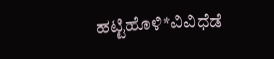ಹಟ್ಟಿಹೊಳಿ*ವಿವಿಧೆಡೆ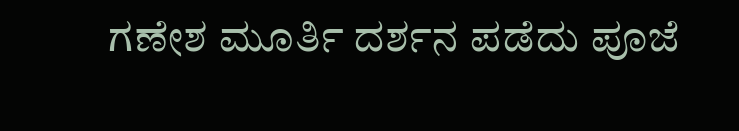ಗಣೇಶ ಮೂರ್ತಿ ದರ್ಶನ ಪಡೆದು ಪೂಜೆ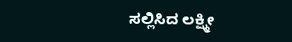ಸಲ್ಲಿಸಿದ ಲಕ್ಷ್ಮೀ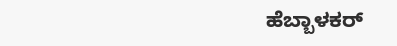ಹೆಬ್ಬಾಳಕರ್